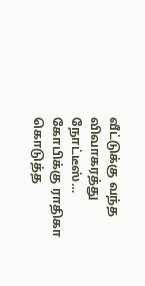வீட்டுக்கு வந்த விவாகரத்து நோட்டீஸ்… கோபிக்கு ராதிகா கொடுத்த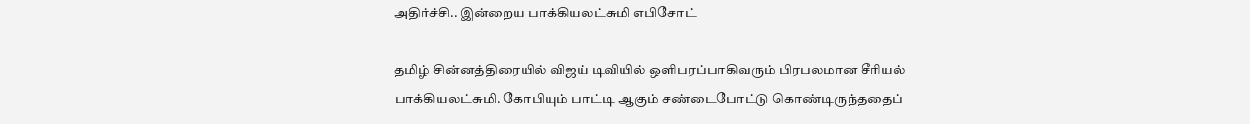அதிர்ச்சி.. இன்றைய பாக்கியலட்சுமி எபிசோட்

தமிழ் சின்னத்திரையில் விஜய் டிவியில் ஒளிபரப்பாகிவரும் பிரபலமான சீரியல் பாக்கியலட்சுமி. கோபியும் பாட்டி ஆகும் சண்டைபோட்டு கொண்டிருந்ததைப்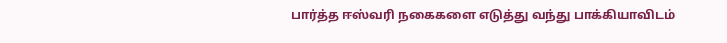பார்த்த ஈஸ்வரி நகைகளை எடுத்து வந்து பாக்கியாவிடம்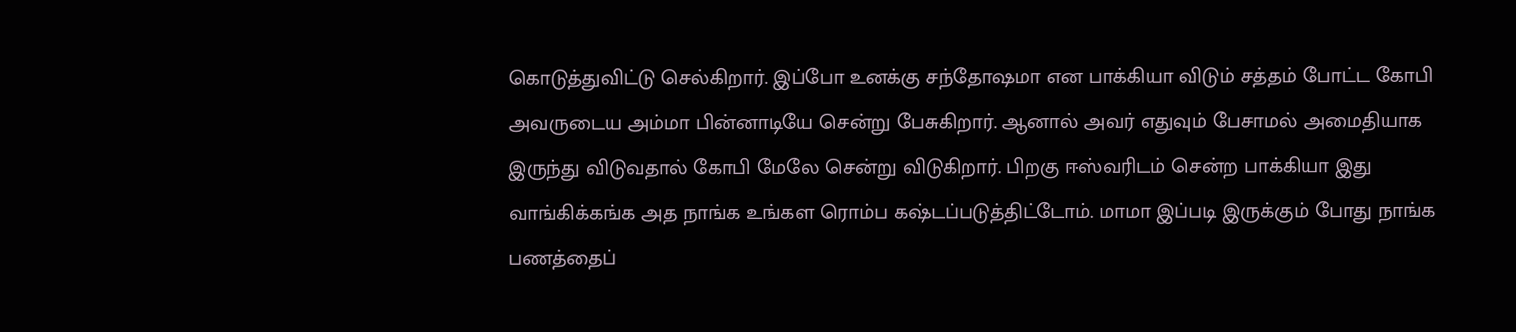கொடுத்துவிட்டு செல்கிறார். இப்போ உனக்கு சந்தோஷமா என பாக்கியா விடும் சத்தம் போட்ட கோபி அவருடைய அம்மா பின்னாடியே சென்று பேசுகிறார். ஆனால் அவர் எதுவும் பேசாமல் அமைதியாக இருந்து விடுவதால் கோபி மேலே சென்று விடுகிறார். பிறகு ஈஸ்வரிடம் சென்ற பாக்கியா இது வாங்கிக்கங்க அத நாங்க உங்கள ரொம்ப கஷ்டப்படுத்திட்டோம். மாமா இப்படி இருக்கும் போது நாங்க பணத்தைப்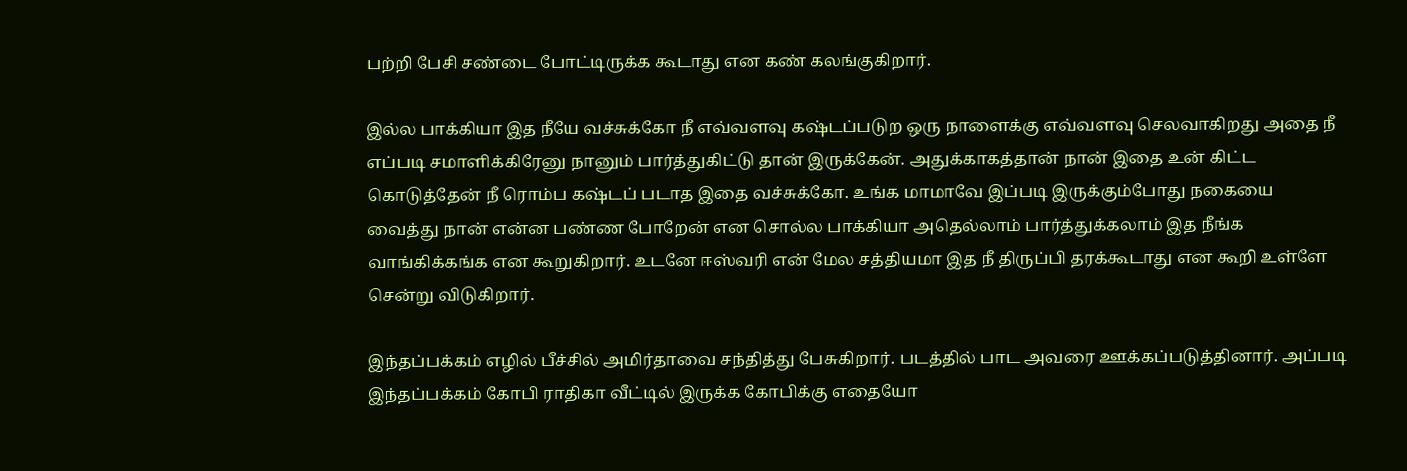பற்றி பேசி சண்டை போட்டிருக்க கூடாது என கண் கலங்குகிறார்.

இல்ல பாக்கியா இத நீயே வச்சுக்கோ நீ எவ்வளவு கஷ்டப்படுற ஒரு நாளைக்கு எவ்வளவு செலவாகிறது அதை நீ எப்படி சமாளிக்கிரேனு நானும் பார்த்துகிட்டு தான் இருக்கேன். அதுக்காகத்தான் நான் இதை உன் கிட்ட கொடுத்தேன் நீ ரொம்ப கஷ்டப் படாத இதை வச்சுக்கோ. உங்க மாமாவே இப்படி இருக்கும்போது நகையை வைத்து நான் என்ன பண்ண போறேன் என சொல்ல பாக்கியா அதெல்லாம் பார்த்துக்கலாம் இத நீங்க வாங்கிக்கங்க என கூறுகிறார். உடனே ஈஸ்வரி என் மேல சத்தியமா இத நீ திருப்பி தரக்கூடாது என கூறி உள்ளே சென்று விடுகிறார்.

இந்தப்பக்கம் எழில் பீச்சில் அமிர்தாவை சந்தித்து பேசுகிறார். படத்தில் பாட அவரை ஊக்கப்படுத்தினார். அப்படி இந்தப்பக்கம் கோபி ராதிகா வீட்டில் இருக்க கோபிக்கு எதையோ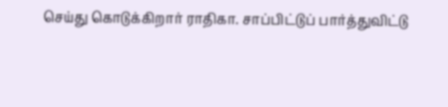செய்து கொடுக்கிறார் ராதிகா. சாப்பிட்டுப் பார்த்துவிட்டு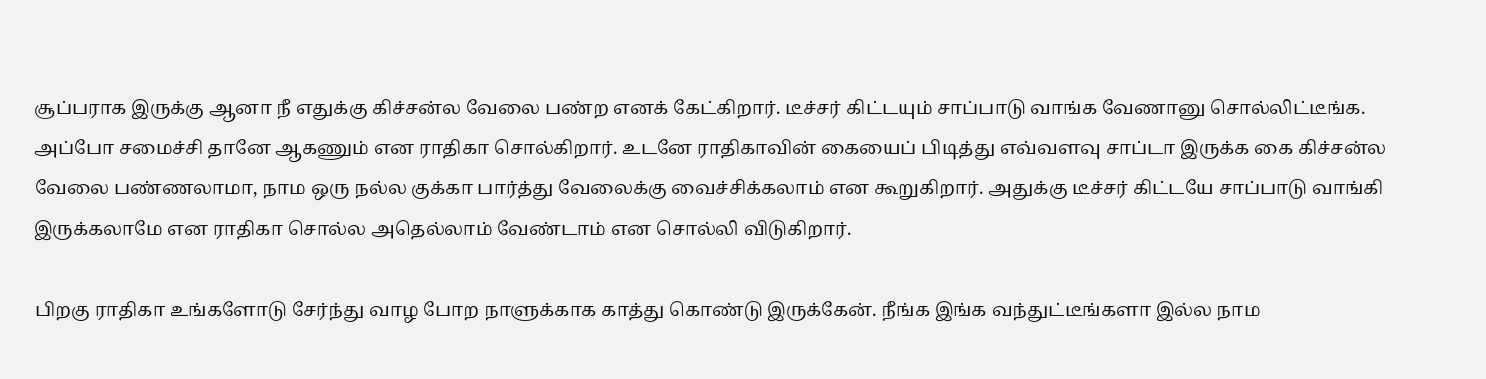சூப்பராக இருக்கு ஆனா நீ எதுக்கு கிச்சன்ல வேலை பண்ற எனக் கேட்கிறார். டீச்சர் கிட்டயும் சாப்பாடு வாங்க வேணானு சொல்லிட்டீங்க. அப்போ சமைச்சி தானே ஆகணும் என ராதிகா சொல்கிறார். உடனே ராதிகாவின் கையைப் பிடித்து எவ்வளவு சாப்டா இருக்க கை கிச்சன்ல வேலை பண்ணலாமா, நாம ஒரு நல்ல குக்கா பார்த்து வேலைக்கு வைச்சிக்கலாம் என கூறுகிறார். அதுக்கு டீச்சர் கிட்டயே சாப்பாடு வாங்கி இருக்கலாமே என ராதிகா சொல்ல அதெல்லாம் வேண்டாம் என சொல்லி விடுகிறார்.

பிறகு ராதிகா உங்களோடு சேர்ந்து வாழ போற நாளுக்காக காத்து கொண்டு இருக்கேன். நீங்க இங்க வந்துட்டீங்களா இல்ல நாம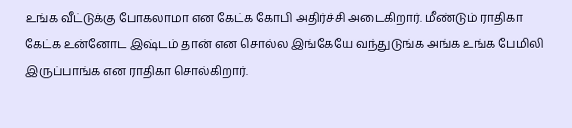உங்க வீட்டுக்கு போகலாமா என கேட்க கோபி அதிர்ச்சி அடைகிறார். மீண்டும் ராதிகா கேட்க உன்னோட இஷ்டம் தான் என சொல்ல இங்கேயே வந்துடுங்க அங்க உங்க பேமிலி இருப்பாங்க என ராதிகா சொல்கிறார்.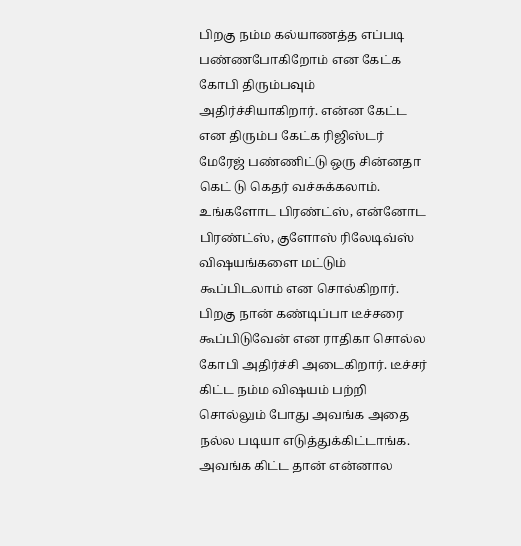பிறகு நம்ம கல்யாணத்த எப்படி பண்ணபோகிறோம் என கேட்க கோபி திரும்பவும் அதிர்ச்சியாகிறார். என்ன கேட்ட என திரும்ப கேட்க ரிஜிஸ்டர் மேரேஜ் பண்ணிட்டு ஒரு சின்னதா கெட் டு கெதர் வச்சுக்கலாம். உங்களோட பிரண்ட்ஸ், என்னோட பிரண்ட்ஸ், குளோஸ் ரிலேடிவ்ஸ் விஷயங்களை மட்டும் கூப்பிடலாம் என சொல்கிறார். பிறகு நான் கண்டிப்பா டீச்சரை கூப்பிடுவேன் என ராதிகா சொல்ல கோபி அதிர்ச்சி அடைகிறார். டீச்சர் கிட்ட நம்ம விஷயம் பற்றி சொல்லும் போது அவங்க அதை நல்ல படியா எடுத்துக்கிட்டாங்க. அவங்க கிட்ட தான் என்னால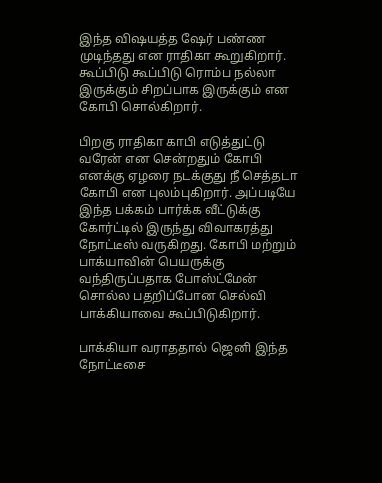இந்த விஷயத்த ஷேர் பண்ண முடிந்தது என ராதிகா கூறுகிறார். கூப்பிடு கூப்பிடு ரொம்ப நல்லா இருக்கும் சிறப்பாக இருக்கும் என கோபி சொல்கிறார்.

பிறகு ராதிகா காபி எடுத்துட்டு வரேன் என சென்றதும் கோபி எனக்கு ஏழரை நடக்குது நீ செத்தடா கோபி என புலம்புகிறார். அப்படியே இந்த பக்கம் பார்க்க வீட்டுக்கு கோர்ட்டில் இருந்து விவாகரத்து நோட்டீஸ் வருகிறது. கோபி மற்றும் பாக்யாவின் பெயருக்கு வந்திருப்பதாக போஸ்ட்மேன் சொல்ல பதறிப்போன செல்வி பாக்கியாவை கூப்பிடுகிறார்.

பாக்கியா வராததால் ஜெனி இந்த நோட்டீசை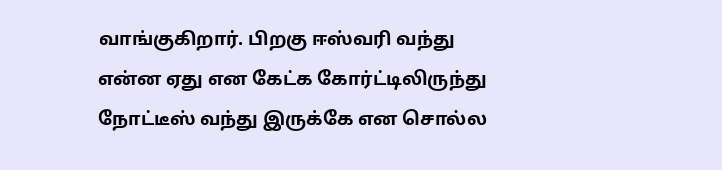வாங்குகிறார். பிறகு ஈஸ்வரி வந்து என்ன ஏது என கேட்க கோர்ட்டிலிருந்து நோட்டீஸ் வந்து இருக்கே என சொல்ல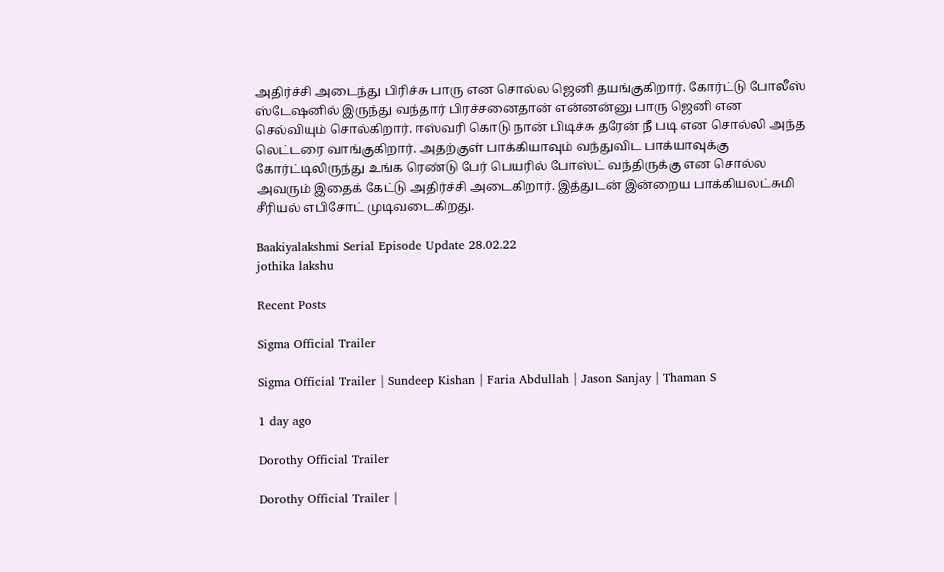அதிர்ச்சி அடைந்து பிரிச்சு பாரு என சொல்ல ஜெனி தயங்குகிறார். கோர்ட்டு போலீஸ் ஸ்டேஷனில் இருந்து வந்தார் பிரச்சனைதான் என்னன்னு பாரு ஜெனி என செல்வியும் சொல்கிறார். ஈஸ்வரி கொடு நான் பிடிச்சு தரேன் நீ படி என சொல்லி அந்த லெட்டரை வாங்குகிறார். அதற்குள் பாக்கியாவும் வந்துவிட பாக்யாவுக்கு கோர்ட்டிலிருந்து உங்க ரெண்டு பேர் பெயரில் போஸ்ட் வந்திருக்கு என சொல்ல அவரும் இதைக் கேட்டு அதிர்ச்சி அடைகிறார். இத்துடன் இன்றைய பாக்கியலட்சுமி சீரியல் எபிசோட் முடிவடைகிறது.

Baakiyalakshmi Serial Episode Update 28.02.22
jothika lakshu

Recent Posts

Sigma Official Trailer

Sigma Official Trailer | Sundeep Kishan | Faria Abdullah | Jason Sanjay | Thaman S

1 day ago

Dorothy Official Trailer

Dorothy Official Trailer |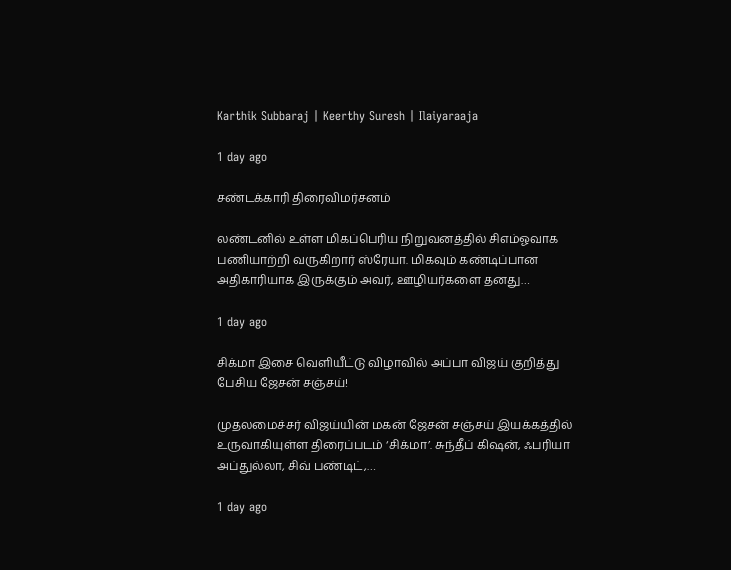Karthik Subbaraj | Keerthy Suresh | Ilaiyaraaja

1 day ago

சண்டக்காரி திரைவிமர்சனம்

லண்டனில் உள்ள மிகப்பெரிய நிறுவனத்தில் சிஎம்ஓவாக பணியாற்றி வருகிறார் ஸ்ரேயா. மிகவும் கண்டிப்பான அதிகாரியாக இருக்கும் அவர், ஊழியர்களை தனது…

1 day ago

சிக்மா இசை வெளியீட்டு விழாவில் அப்பா விஜய் குறித்து பேசிய ஜேசன் சஞ்சய்!

முதலமைச்சர் விஜய்யின் மகன் ஜேசன் சஞ்சய் இயக்கத்தில் உருவாகியுள்ள திரைப்படம் ‘சிக்மா’. சுந்தீப் கிஷன், ஃபரியா அப்துல்லா, சிவ் பண்டிட்,…

1 day ago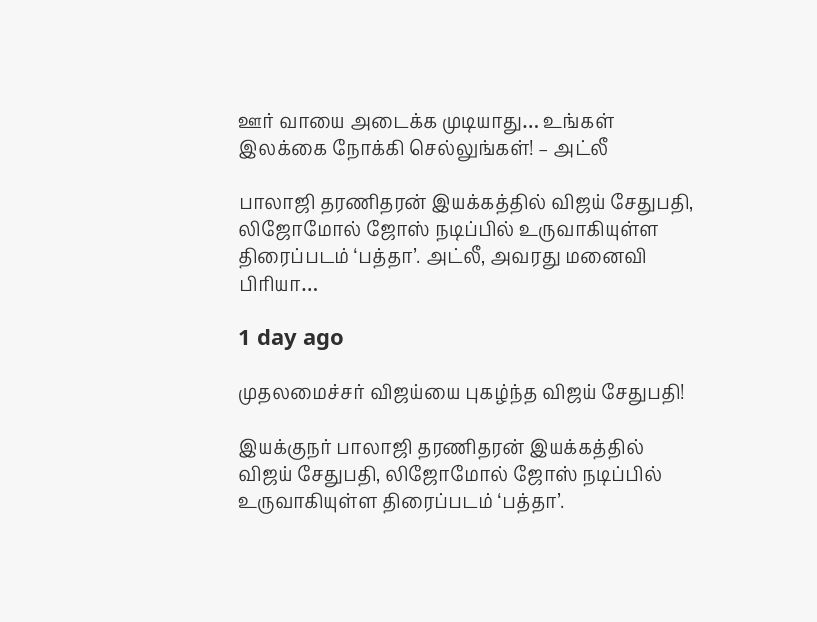ஊர் வாயை அடைக்க முடியாது… உங்கள் இலக்கை நோக்கி செல்லுங்கள்! – அட்லீ

பாலாஜி தரணிதரன் இயக்கத்தில் விஜய் சேதுபதி, லிஜோமோல் ஜோஸ் நடிப்பில் உருவாகியுள்ள திரைப்படம் ‘பத்தா’. அட்லீ, அவரது மனைவி பிரியா…

1 day ago

முதலமைச்சர் விஜய்யை புகழ்ந்த விஜய் சேதுபதி!

இயக்குநர் பாலாஜி தரணிதரன் இயக்கத்தில் விஜய் சேதுபதி, லிஜோமோல் ஜோஸ் நடிப்பில் உருவாகியுள்ள திரைப்படம் ‘பத்தா’.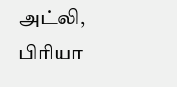அட்லி, பிரியா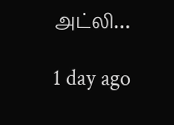அட்லி…

1 day ago